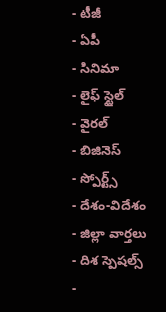- టీజీ
- ఏపీ
- సినిమా
- లైఫ్ స్టైల్
- వైరల్
- బిజినెస్
- స్పోర్ట్స్
- దేశం-విదేశం
- జిల్లా వార్తలు
- దిశ స్పెషల్స్
-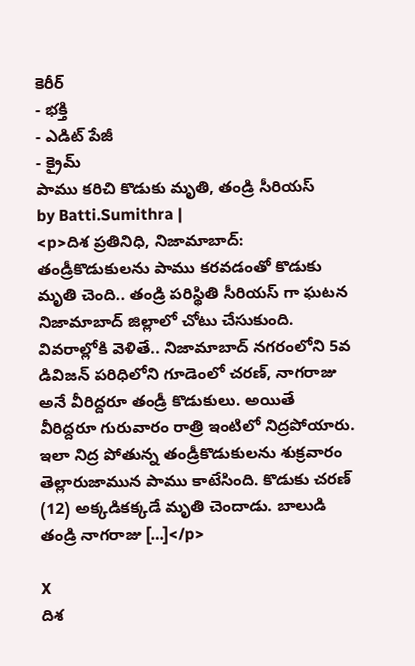కెరీర్
- భక్తి
- ఎడిట్ పేజీ
- క్రైమ్
పాము కరిచి కొడుకు మృతి, తండ్రి సీరియస్
by Batti.Sumithra |
<p>దిశ ప్రతినిధి, నిజామాబాద్: తండ్రీకొడుకులను పాము కరవడంతో కొడుకు మృతి చెంది.. తండ్రి పరిస్థితి సీరియస్ గా ఘటన నిజామాబాద్ జిల్లాలో చోటు చేసుకుంది. వివరాల్లోకి వెళితే.. నిజామాబాద్ నగరంలోని 5వ డివిజన్ పరిధిలోని గూడెంలో చరణ్, నాగరాజు అనే వీరిద్దరూ తండ్రీ కొడుకులు. అయితే వీరిద్దరూ గురువారం రాత్రి ఇంటిలో నిద్రపోయారు. ఇలా నిద్ర పోతున్న తండ్రీకొడుకులను శుక్రవారం తెల్లారుజామున పాము కాటేసింది. కొడుకు చరణ్ (12) అక్కడికక్కడే మృతి చెందాడు. బాలుడి తండ్రి నాగరాజు […]</p>

X
దిశ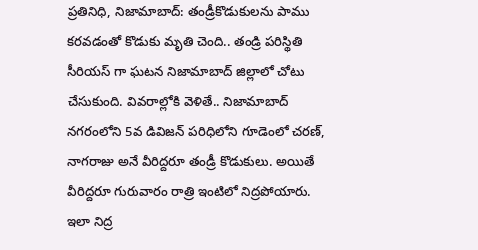ప్రతినిధి, నిజామాబాద్: తండ్రీకొడుకులను పాము కరవడంతో కొడుకు మృతి చెంది.. తండ్రి పరిస్థితి సీరియస్ గా ఘటన నిజామాబాద్ జిల్లాలో చోటు చేసుకుంది. వివరాల్లోకి వెళితే.. నిజామాబాద్ నగరంలోని 5వ డివిజన్ పరిధిలోని గూడెంలో చరణ్, నాగరాజు అనే వీరిద్దరూ తండ్రీ కొడుకులు. అయితే వీరిద్దరూ గురువారం రాత్రి ఇంటిలో నిద్రపోయారు. ఇలా నిద్ర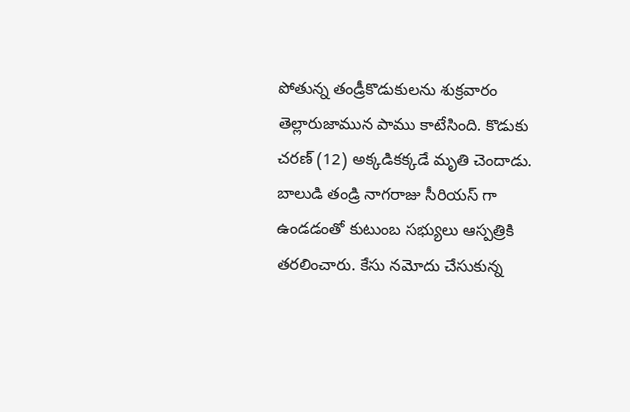పోతున్న తండ్రీకొడుకులను శుక్రవారం తెల్లారుజామున పాము కాటేసింది. కొడుకు చరణ్ (12) అక్కడికక్కడే మృతి చెందాడు. బాలుడి తండ్రి నాగరాజు సీరియస్ గా ఉండడంతో కుటుంబ సభ్యులు ఆస్పత్రికి తరలించారు. కేసు నమోదు చేసుకున్న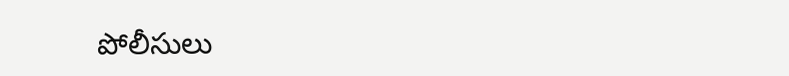పోలీసులు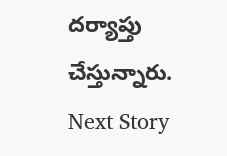దర్యాప్తు చేస్తున్నారు.
Next Story